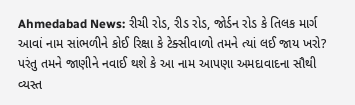Ahmedabad News: રીચી રોડ, રીડ રોડ, જોર્ડન રોડ કે તિલક માર્ગ આવાં નામ સાંભળીને કોઈ રિક્ષા કે ટેક્સીવાળો તમને ત્યાં લઈ જાય ખરો? પરંતુ તમને જાણીને નવાઈ થશે કે આ નામ આપણા અમદાવાદના સૌથી વ્યસ્ત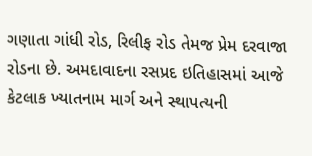ગણાતા ગાંધી રોડ, રિલીફ રોડ તેમજ પ્રેમ દરવાજા રોડના છે. અમદાવાદના રસપ્રદ ઇતિહાસમાં આજે કેટલાક ખ્યાતનામ માર્ગ અને સ્થાપત્યની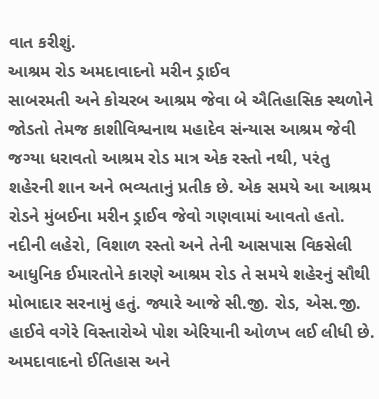વાત કરીશું.
આશ્રમ રોડ અમદાવાદનો મરીન ડ્રાઈવ
સાબરમતી અને કોચરબ આશ્રમ જેવા બે ઐતિહાસિક સ્થળોને જોડતો તેમજ કાશીવિશ્વનાથ મહાદેવ સંન્યાસ આશ્રમ જેવી જગ્યા ધરાવતો આશ્રમ રોડ માત્ર એક રસ્તો નથી, પરંતુ શહેરની શાન અને ભવ્યતાનું પ્રતીક છે. એક સમયે આ આશ્રમ રોડને મુંબઈના મરીન ડ્રાઈવ જેવો ગણવામાં આવતો હતો. નદીની લહેરો, વિશાળ રસ્તો અને તેની આસપાસ વિકસેલી આધુનિક ઈમારતોને કારણે આશ્રમ રોડ તે સમયે શહેરનું સૌથી મોભાદાર સરનામું હતું. જ્યારે આજે સી.જી. રોડ, એસ.જી. હાઈવે વગેરે વિસ્તારોએ પોશ એરિયાની ઓળખ લઈ લીધી છે.
અમદાવાદનો ઈતિહાસ અને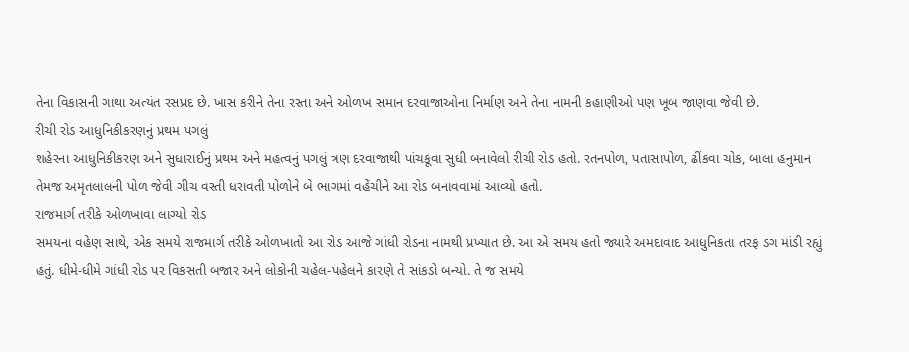તેના વિકાસની ગાથા અત્યંત રસપ્રદ છે. ખાસ કરીને તેના રસ્તા અને ઓળખ સમાન દરવાજાઓના નિર્માણ અને તેના નામની કહાણીઓ પણ ખૂબ જાણવા જેવી છે.
રીચી રોડ આધુનિકીકરણનું પ્રથમ પગલું
શહેરના આધુનિકીકરણ અને સુધારાઈનું પ્રથમ અને મહત્વનું પગલું ત્રણ દરવાજાથી પાંચકૂવા સુધી બનાવેલો રીચી રોડ હતો. રતનપોળ, પતાસાપોળ, ઢીંકવા ચોક, બાલા હનુમાન તેમજ અમૃતલાલની પોળ જેવી ગીચ વસ્તી ધરાવતી પોળોને બે ભાગમાં વહેંચીને આ રોડ બનાવવામાં આવ્યો હતો.
રાજમાર્ગ તરીકે ઓળખાવા લાગ્યો રોડ
સમયના વહેણ સાથે, એક સમયે રાજમાર્ગ તરીકે ઓળખાતો આ રોડ આજે ગાંધી રોડના નામથી પ્રખ્યાત છે. આ એ સમય હતો જ્યારે અમદાવાદ આધુનિકતા તરફ ડગ માંડી રહ્યું હતું. ધીમે-ધીમે ગાંધી રોડ પર વિકસતી બજાર અને લોકોની ચહેલ-પહેલને કારણે તે સાંકડો બન્યો. તે જ સમયે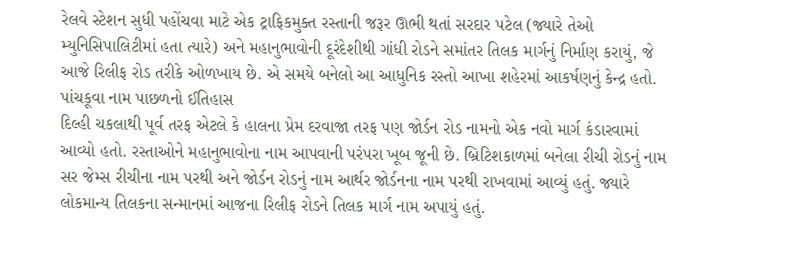રેલવે સ્ટેશન સુધી પહોંચવા માટે એક ટ્રાફિકમુક્ત રસ્તાની જરૂર ઊભી થતાં સરદાર પટેલ (જ્યારે તેઓ મ્યુનિસિપાલિટીમાં હતા ત્યારે) અને મહાનુભાવોની દૂરંદેશીથી ગાંધી રોડને સમાંતર તિલક માર્ગનું નિર્માણ કરાયું, જે આજે રિલીફ રોડ તરીકે ઓળખાય છે. એ સમયે બનેલો આ આધુનિક રસ્તો આખા શહેરમાં આકર્ષણનું કેન્દ્ર હતો.
પાંચકૂવા નામ પાછળનો ઈતિહાસ
દિલ્હી ચકલાથી પૂર્વ તરફ એટલે કે હાલના પ્રેમ દરવાજા તરફ પણ જોર્ડન રોડ નામનો એક નવો માર્ગ કંડારવામાં આવ્યો હતો. રસ્તાઓને મહાનુભાવોના નામ આપવાની પરંપરા ખૂબ જૂની છે. બ્રિટિશકાળમાં બનેલા રીચી રોડનું નામ સર જેમ્સ રીચીના નામ પરથી અને જોર્ડન રોડનું નામ આર્થર જોર્ડનના નામ પરથી રાખવામાં આવ્યું હતું. જ્યારે લોકમાન્ય તિલકના સન્માનમાં આજના રિલીફ રોડને તિલક માર્ગ નામ અપાયું હતું.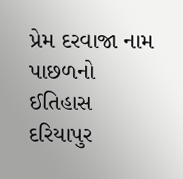પ્રેમ દરવાજા નામ પાછળનો ઈતિહાસ
દરિયાપુર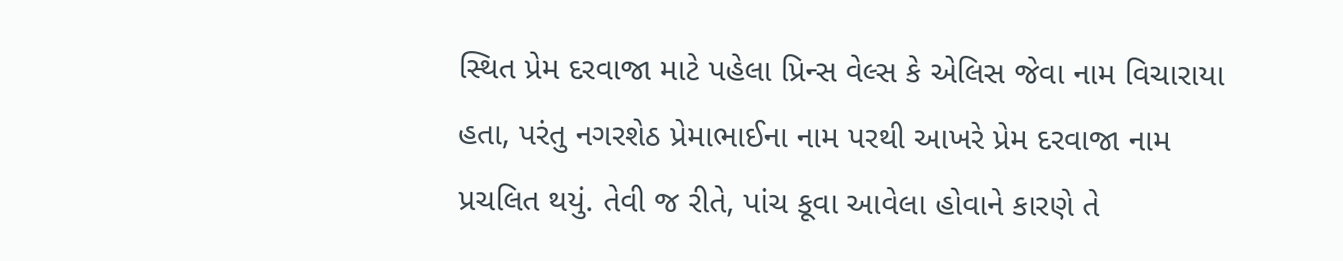સ્થિત પ્રેમ દરવાજા માટે પહેલા પ્રિન્સ વેલ્સ કે એલિસ જેવા નામ વિચારાયા હતા, પરંતુ નગરશેઠ પ્રેમાભાઈના નામ પરથી આખરે પ્રેમ દરવાજા નામ પ્રચલિત થયું. તેવી જ રીતે, પાંચ કૂવા આવેલા હોવાને કારણે તે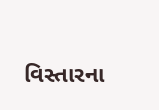વિસ્તારના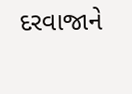દરવાજાને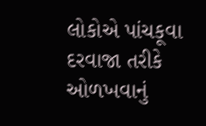લોકોએ પાંચકૂવા દરવાજા તરીકે ઓળખવાનું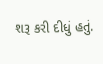શરૂ કરી દીધું હતું.